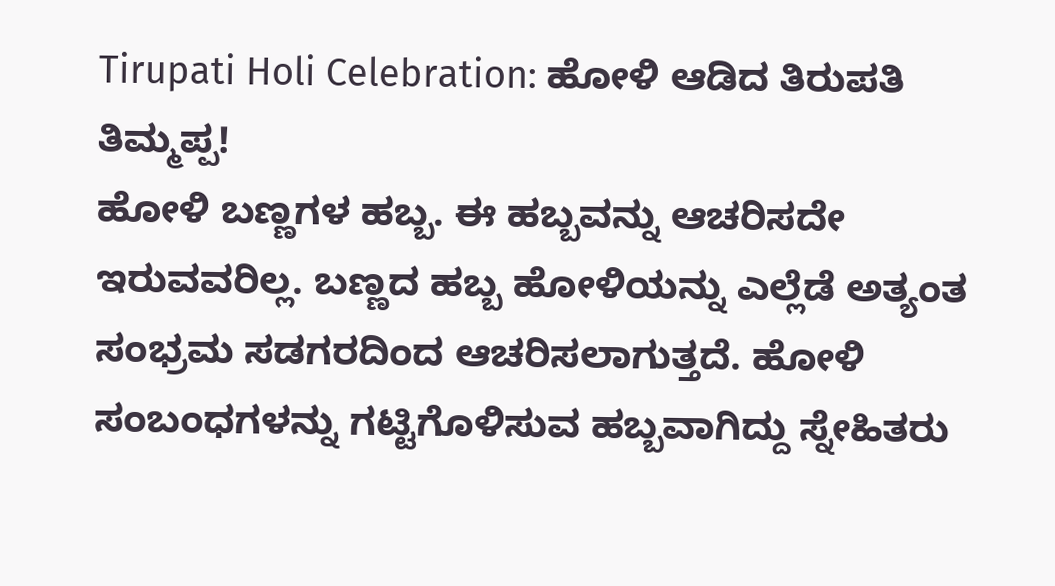Tirupati Holi Celebration: ಹೋಳಿ ಆಡಿದ ತಿರುಪತಿ ತಿಮ್ಮಪ್ಪ!
ಹೋಳಿ ಬಣ್ಣಗಳ ಹಬ್ಬ. ಈ ಹಬ್ಬವನ್ನು ಆಚರಿಸದೇ ಇರುವವರಿಲ್ಲ. ಬಣ್ಣದ ಹಬ್ಬ ಹೋಳಿಯನ್ನು ಎಲ್ಲೆಡೆ ಅತ್ಯಂತ ಸಂಭ್ರಮ ಸಡಗರದಿಂದ ಆಚರಿಸಲಾಗುತ್ತದೆ. ಹೋಳಿ ಸಂಬಂಧಗಳನ್ನು ಗಟ್ಟಿಗೊಳಿಸುವ ಹಬ್ಬವಾಗಿದ್ದು ಸ್ನೇಹಿತರು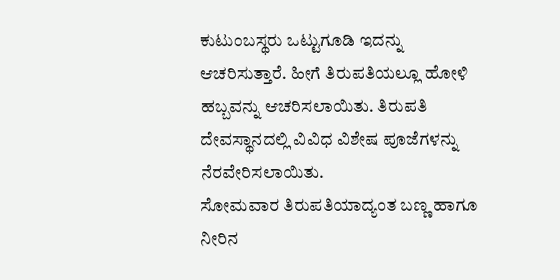ಕುಟುಂಬಸ್ಥರು ಒಟ್ಟುಗೂಡಿ ಇದನ್ನು ಆಚರಿಸುತ್ತಾರೆ. ಹೀಗೆ ತಿರುಪತಿಯಲ್ಲೂ ಹೋಳಿ ಹಬ್ಬವನ್ನು ಆಚರಿಸಲಾಯಿತು. ತಿರುಪತಿ ದೇವಸ್ಥಾನದಲ್ಲಿ ವಿವಿಧ ವಿಶೇಷ ಪೂಜೆಗಳನ್ನು ನೆರವೇರಿಸಲಾಯಿತು.
ಸೋಮವಾರ ತಿರುಪತಿಯಾದ್ಯಂತ ಬಣ್ಣ ಹಾಗೂ ನೀರಿನ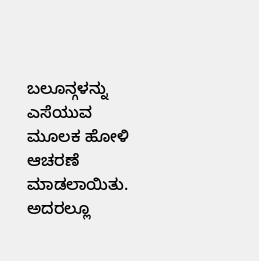ಬಲೂನ್ಗಳನ್ನು ಎಸೆಯುವ ಮೂಲಕ ಹೋಳಿ ಆಚರಣೆ ಮಾಡಲಾಯಿತು. ಅದರಲ್ಲೂ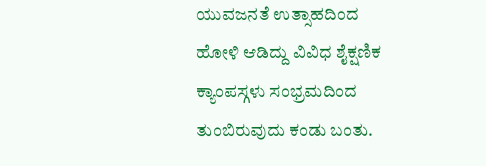ಯುವಜನತೆ ಉತ್ಸಾಹದಿಂದ ಹೋಳಿ ಆಡಿದ್ದು ವಿವಿಧ ಶೈಕ್ಷಣಿಕ ಕ್ಯಾಂಪಸ್ಗಳು ಸಂಭ್ರಮದಿಂದ ತುಂಬಿರುವುದು ಕಂಡು ಬಂತು.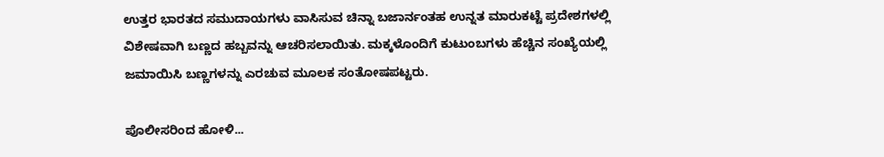ಉತ್ತರ ಭಾರತದ ಸಮುದಾಯಗಳು ವಾಸಿಸುವ ಚಿನ್ನಾ ಬಜಾರ್ನಂತಹ ಉನ್ನತ ಮಾರುಕಟ್ಟೆ ಪ್ರದೇಶಗಳಲ್ಲಿ ವಿಶೇಷವಾಗಿ ಬಣ್ಣದ ಹಬ್ಬವನ್ನು ಆಚರಿಸಲಾಯಿತು. ಮಕ್ಕಳೊಂದಿಗೆ ಕುಟುಂಬಗಳು ಹೆಚ್ಚಿನ ಸಂಖ್ಯೆಯಲ್ಲಿ ಜಮಾಯಿಸಿ ಬಣ್ಣಗಳನ್ನು ಎರಚುವ ಮೂಲಕ ಸಂತೋಷಪಟ್ಟರು.

ಪೊಲೀಸರಿಂದ ಹೋಳಿ...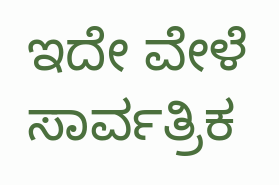ಇದೇ ವೇಳೆ ಸಾರ್ವತ್ರಿಕ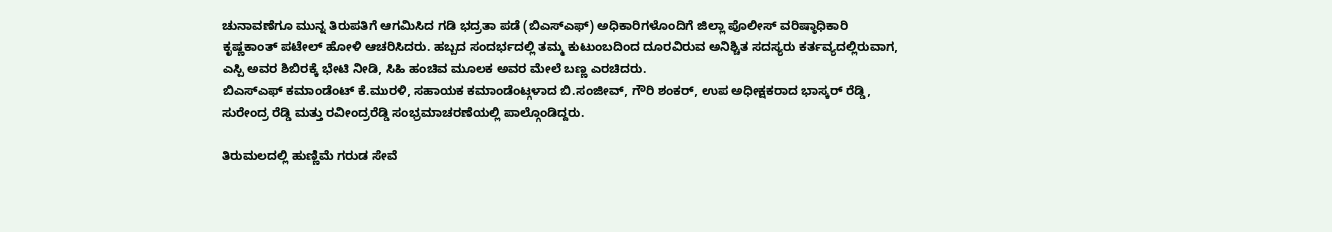ಚುನಾವಣೆಗೂ ಮುನ್ನ ತಿರುಪತಿಗೆ ಆಗಮಿಸಿದ ಗಡಿ ಭದ್ರತಾ ಪಡೆ (ಬಿಎಸ್ಎಫ್) ಅಧಿಕಾರಿಗಳೊಂದಿಗೆ ಜಿಲ್ಲಾ ಪೊಲೀಸ್ ವರಿಷ್ಠಾಧಿಕಾರಿ ಕೃಷ್ಣಕಾಂತ್ ಪಟೇಲ್ ಹೋಳಿ ಆಚರಿಸಿದರು. ಹಬ್ಬದ ಸಂದರ್ಭದಲ್ಲಿ ತಮ್ಮ ಕುಟುಂಬದಿಂದ ದೂರವಿರುವ ಅನಿಶ್ಚಿತ ಸದಸ್ಯರು ಕರ್ತವ್ಯದಲ್ಲಿರುವಾಗ, ಎಸ್ಪಿ ಅವರ ಶಿಬಿರಕ್ಕೆ ಭೇಟಿ ನೀಡಿ, ಸಿಹಿ ಹಂಚಿವ ಮೂಲಕ ಅವರ ಮೇಲೆ ಬಣ್ಣ ಎರಚಿದರು.
ಬಿಎಸ್ಎಫ್ ಕಮಾಂಡೆಂಟ್ ಕೆ.ಮುರಳಿ, ಸಹಾಯಕ ಕಮಾಂಡೆಂಟ್ಗಳಾದ ಬಿ.ಸಂಜೀವ್, ಗೌರಿ ಶಂಕರ್, ಉಪ ಅಧೀಕ್ಷಕರಾದ ಭಾಸ್ಕರ್ ರೆಡ್ಡಿ, ಸುರೇಂದ್ರ ರೆಡ್ಡಿ ಮತ್ತು ರವೀಂದ್ರರೆಡ್ಡಿ ಸಂಭ್ರಮಾಚರಣೆಯಲ್ಲಿ ಪಾಲ್ಗೊಂಡಿದ್ದರು.

ತಿರುಮಲದಲ್ಲಿ ಹುಣ್ಣಿಮೆ ಗರುಡ ಸೇವೆ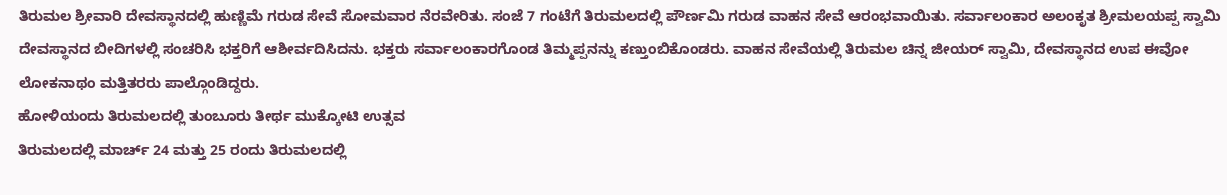ತಿರುಮಲ ಶ್ರೀವಾರಿ ದೇವಸ್ಥಾನದಲ್ಲಿ ಹುಣ್ಣಿಮೆ ಗರುಡ ಸೇವೆ ಸೋಮವಾರ ನೆರವೇರಿತು. ಸಂಜೆ 7 ಗಂಟೆಗೆ ತಿರುಮಲದಲ್ಲಿ ಪೌರ್ಣಮಿ ಗರುಡ ವಾಹನ ಸೇವೆ ಆರಂಭವಾಯಿತು. ಸರ್ವಾಲಂಕಾರ ಅಲಂಕೃತ ಶ್ರೀಮಲಯಪ್ಪ ಸ್ವಾಮಿ ದೇವಸ್ಥಾನದ ಬೀದಿಗಳಲ್ಲಿ ಸಂಚರಿಸಿ ಭಕ್ತರಿಗೆ ಆಶೀರ್ವದಿಸಿದನು. ಭಕ್ತರು ಸರ್ವಾಲಂಕಾರಗೊಂಡ ತಿಮ್ಮಪ್ಪನನ್ನು ಕಣ್ತುಂಬಿಕೊಂಡರು. ವಾಹನ ಸೇವೆಯಲ್ಲಿ ತಿರುಮಲ ಚಿನ್ನ ಜೀಯರ್ ಸ್ವಾಮಿ, ದೇವಸ್ಥಾನದ ಉಪ ಈವೋ ಲೋಕನಾಥಂ ಮತ್ತಿತರರು ಪಾಲ್ಗೊಂಡಿದ್ದರು.
ಹೋಳಿಯಂದು ತಿರುಮಲದಲ್ಲಿ ತುಂಬೂರು ತೀರ್ಥ ಮುಕ್ಕೋಟಿ ಉತ್ಸವ
ತಿರುಮಲದಲ್ಲಿ ಮಾರ್ಚ್ 24 ಮತ್ತು 25 ರಂದು ತಿರುಮಲದಲ್ಲಿ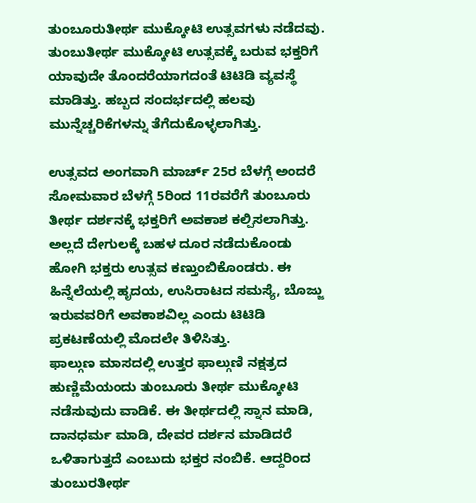ತುಂಬೂರುತೀರ್ಥ ಮುಕ್ಕೋಟಿ ಉತ್ಸವಗಳು ನಡೆದವು. ತುಂಬುತೀರ್ಥ ಮುಕ್ಕೋಟಿ ಉತ್ಸವಕ್ಕೆ ಬರುವ ಭಕ್ತರಿಗೆ ಯಾವುದೇ ತೊಂದರೆಯಾಗದಂತೆ ಟಿಟಿಡಿ ವ್ಯವಸ್ಥೆ ಮಾಡಿತ್ತು. ಹಬ್ಬದ ಸಂದರ್ಭದಲ್ಲಿ ಹಲವು ಮುನ್ನೆಚ್ಚರಿಕೆಗಳನ್ನು ತೆಗೆದುಕೊಳ್ಳಲಾಗಿತ್ತು.

ಉತ್ಸವದ ಅಂಗವಾಗಿ ಮಾರ್ಚ್ 25ರ ಬೆಳಗ್ಗೆ ಅಂದರೆ ಸೋಮವಾರ ಬೆಳಗ್ಗೆ 5ರಿಂದ 11ರವರೆಗೆ ತುಂಬೂರು ತೀರ್ಥ ದರ್ಶನಕ್ಕೆ ಭಕ್ತರಿಗೆ ಅವಕಾಶ ಕಲ್ಪಿಸಲಾಗಿತ್ತು. ಅಲ್ಲದೆ ದೇಗುಲಕ್ಕೆ ಬಹಳ ದೂರ ನಡೆದುಕೊಂಡು ಹೋಗಿ ಭಕ್ತರು ಉತ್ಸವ ಕಣ್ತುಂಬಿಕೊಂಡರು. ಈ ಹಿನ್ನೆಲೆಯಲ್ಲಿ ಹೃದಯ, ಉಸಿರಾಟದ ಸಮಸ್ಯೆ, ಬೊಜ್ಜು ಇರುವವರಿಗೆ ಅವಕಾಶವಿಲ್ಲ ಎಂದು ಟಿಟಿಡಿ ಪ್ರಕಟಣೆಯಲ್ಲಿ ಮೊದಲೇ ತಿಳಿಸಿತ್ತು.
ಫಾಲ್ಗುಣ ಮಾಸದಲ್ಲಿ ಉತ್ತರ ಫಾಲ್ಗುಣಿ ನಕ್ಷತ್ರದ ಹುಣ್ಣಿಮೆಯಂದು ತುಂಬೂರು ತೀರ್ಥ ಮುಕ್ಕೋಟಿ ನಡೆಸುವುದು ವಾಡಿಕೆ. ಈ ತೀರ್ಥದಲ್ಲಿ ಸ್ನಾನ ಮಾಡಿ, ದಾನಧರ್ಮ ಮಾಡಿ, ದೇವರ ದರ್ಶನ ಮಾಡಿದರೆ ಒಳಿತಾಗುತ್ತದೆ ಎಂಬುದು ಭಕ್ತರ ನಂಬಿಕೆ. ಆದ್ದರಿಂದ ತುಂಬುರತೀರ್ಥ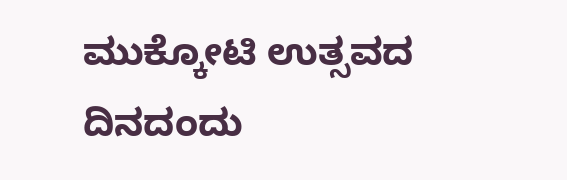ಮುಕ್ಕೋಟಿ ಉತ್ಸವದ ದಿನದಂದು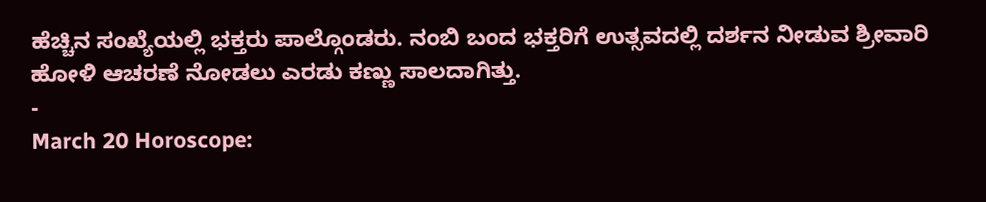ಹೆಚ್ಚಿನ ಸಂಖ್ಯೆಯಲ್ಲಿ ಭಕ್ತರು ಪಾಲ್ಗೊಂಡರು. ನಂಬಿ ಬಂದ ಭಕ್ತರಿಗೆ ಉತ್ಸವದಲ್ಲಿ ದರ್ಶನ ನೀಡುವ ಶ್ರೀವಾರಿ ಹೋಳಿ ಆಚರಣೆ ನೋಡಲು ಎರಡು ಕಣ್ಣು ಸಾಲದಾಗಿತ್ತು.
-
March 20 Horoscope: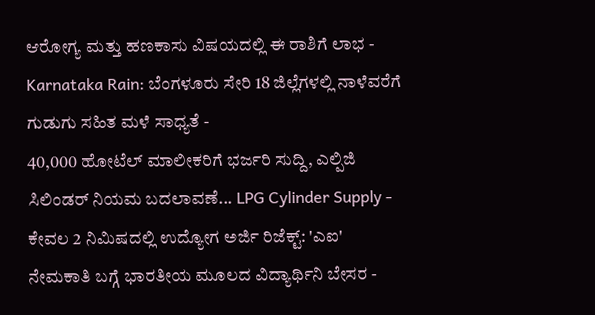ಆರೋಗ್ಯ ಮತ್ತು ಹಣಕಾಸು ವಿಷಯದಲ್ಲಿ ಈ ರಾಶಿಗೆ ಲಾಭ -
Karnataka Rain: ಬೆಂಗಳೂರು ಸೇರಿ 18 ಜಿಲ್ಲೆಗಳಲ್ಲಿ ನಾಳೆವರೆಗೆ ಗುಡುಗು ಸಹಿತ ಮಳೆ ಸಾಧ್ಯತೆ -
40,000 ಹೋಟೆಲ್ ಮಾಲೀಕರಿಗೆ ಭರ್ಜರಿ ಸುದ್ದಿ, ಎಲ್ಪಿಜಿ ಸಿಲಿಂಡರ್ ನಿಯಮ ಬದಲಾವಣೆ... LPG Cylinder Supply -
ಕೇವಲ 2 ನಿಮಿಷದಲ್ಲಿ ಉದ್ಯೋಗ ಅರ್ಜಿ ರಿಜೆಕ್ಟ್: 'ಎಐ' ನೇಮಕಾತಿ ಬಗ್ಗೆ ಭಾರತೀಯ ಮೂಲದ ವಿದ್ಯಾರ್ಥಿನಿ ಬೇಸರ -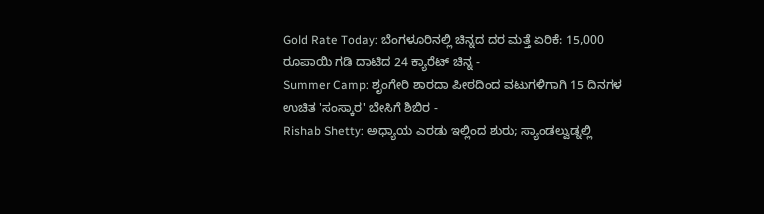Gold Rate Today: ಬೆಂಗಳೂರಿನಲ್ಲಿ ಚಿನ್ನದ ದರ ಮತ್ತೆ ಏರಿಕೆ: 15,000 ರೂಪಾಯಿ ಗಡಿ ದಾಟಿದ 24 ಕ್ಯಾರೆಟ್ ಚಿನ್ನ -
Summer Camp: ಶೃಂಗೇರಿ ಶಾರದಾ ಪೀಠದಿಂದ ವಟುಗಳಿಗಾಗಿ 15 ದಿನಗಳ ಉಚಿತ 'ಸಂಸ್ಕಾರ' ಬೇಸಿಗೆ ಶಿಬಿರ -
Rishab Shetty: ಅಧ್ಯಾಯ ಎರಡು ಇಲ್ಲಿಂದ ಶುರು; ಸ್ಯಾಂಡಲ್ವುಡ್ನಲ್ಲಿ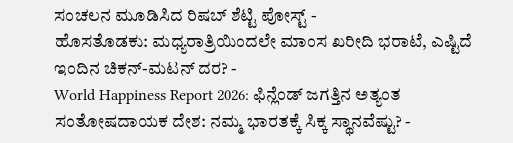ಸಂಚಲನ ಮೂಡಿಸಿದ ರಿಷಬ್ ಶೆಟ್ಟಿ ಪೋಸ್ಟ್ -
ಹೊಸತೊಡಕು: ಮಧ್ಯರಾತ್ರಿಯಿಂದಲೇ ಮಾಂಸ ಖರೀದಿ ಭರಾಟೆ, ಎಷ್ಟಿದೆ ಇಂದಿನ ಚಿಕನ್-ಮಟನ್ ದರ? -
World Happiness Report 2026: ಫಿನ್ಲೆಂಡ್ ಜಗತ್ತಿನ ಅತ್ಯಂತ ಸಂತೋಷದಾಯಕ ದೇಶ: ನಮ್ಮ ಭಾರತಕ್ಕೆ ಸಿಕ್ಕ ಸ್ಥಾನವೆಷ್ಟು? -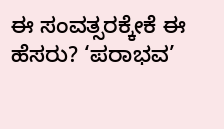ಈ ಸಂವತ್ಸರಕ್ಕೇಕೆ ಈ ಹೆಸರು? ‘ಪರಾಭವ’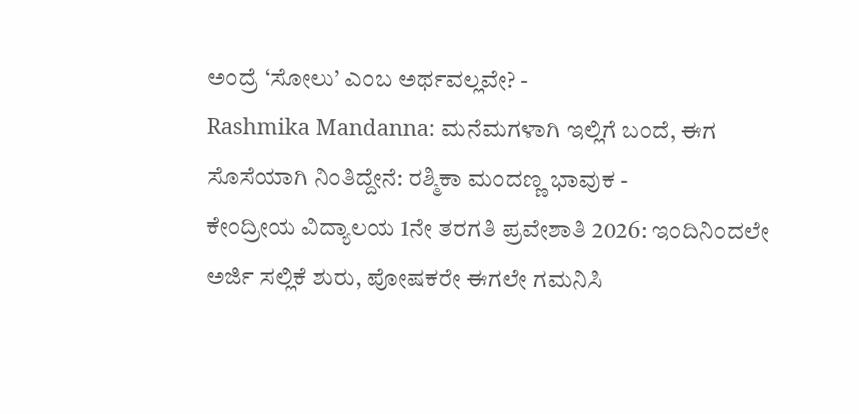ಅಂದ್ರೆ ‘ಸೋಲು’ ಎಂಬ ಅರ್ಥವಲ್ಲವೇ? -
Rashmika Mandanna: ಮನೆಮಗಳಾಗಿ ಇಲ್ಲಿಗೆ ಬಂದೆ, ಈಗ ಸೊಸೆಯಾಗಿ ನಿಂತಿದ್ದೇನೆ: ರಶ್ಮಿಕಾ ಮಂದಣ್ಣ ಭಾವುಕ -
ಕೇಂದ್ರೀಯ ವಿದ್ಯಾಲಯ 1ನೇ ತರಗತಿ ಪ್ರವೇಶಾತಿ 2026: ಇಂದಿನಿಂದಲೇ ಅರ್ಜಿ ಸಲ್ಲಿಕೆ ಶುರು, ಪೋಷಕರೇ ಈಗಲೇ ಗಮನಿಸಿ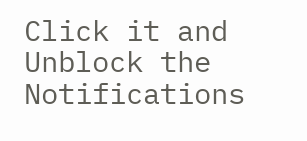Click it and Unblock the Notifications